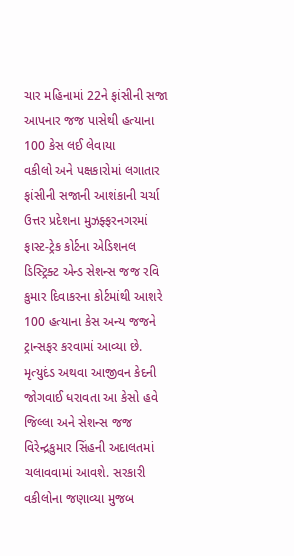ચાર મહિનામાં 22ને ફાંસીની સજા આપનાર જજ પાસેથી હત્યાના 100 કેસ લઈ લેવાયા
વકીલો અને પક્ષકારોમાં લગાતાર ફાંસીની સજાની આશંકાની ચર્ચા
ઉત્તર પ્રદેશના મુઝફ્ફરનગરમાં ફાસ્ટ-ટ્રેક કોર્ટના એડિશનલ ડિસ્ટ્રિક્ટ એન્ડ સેશન્સ જજ રવિ કુમાર દિવાકરના કોર્ટમાંથી આશરે 100 હત્યાના કેસ અન્ય જજને ટ્રાન્સફર કરવામાં આવ્યા છે. મૃત્યુદંડ અથવા આજીવન કેદની જોગવાઈ ધરાવતા આ કેસો હવે જિલ્લા અને સેશન્સ જજ વિરેન્દ્રકુમાર સિંહની અદાલતમાં ચલાવવામાં આવશે. સરકારી વકીલોના જણાવ્યા મુજબ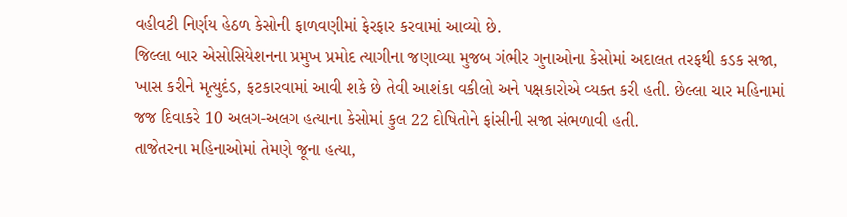વહીવટી નિર્ણય હેઠળ કેસોની ફાળવણીમાં ફેરફાર કરવામાં આવ્યો છે.
જિલ્લા બાર એસોસિયેશનના પ્રમુખ પ્રમોદ ત્યાગીના જણાવ્યા મુજબ ગંભીર ગુનાઓના કેસોમાં અદાલત તરફથી કડક સજા, ખાસ કરીને મૃત્યુદંડ, ફટકારવામાં આવી શકે છે તેવી આશંકા વકીલો અને પક્ષકારોએ વ્યક્ત કરી હતી. છેલ્લા ચાર મહિનામાં જજ દિવાકરે 10 અલગ-અલગ હત્યાના કેસોમાં કુલ 22 દોષિતોને ફાંસીની સજા સંભળાવી હતી.
તાજેતરના મહિનાઓમાં તેમણે જૂના હત્યા,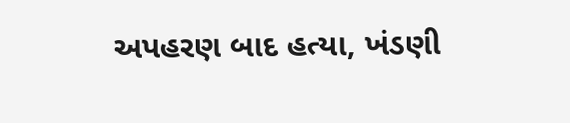અપહરણ બાદ હત્યા, ખંડણી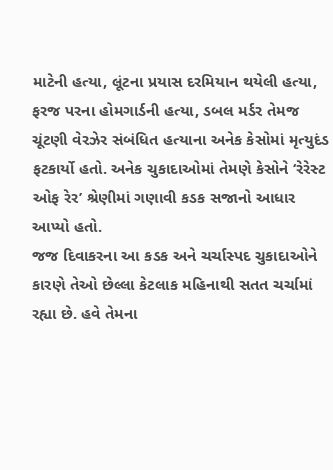માટેની હત્યા, લૂંટના પ્રયાસ દરમિયાન થયેલી હત્યા, ફરજ પરના હોમગાર્ડની હત્યા, ડબલ મર્ડર તેમજ ચૂંટણી વેરઝેર સંબંધિત હત્યાના અનેક કેસોમાં મૃત્યુદંડ ફટકાર્યો હતો. અનેક ચુકાદાઓમાં તેમણે કેસોને ‘રેરેસ્ટ ઓફ રેર’ શ્રેણીમાં ગણાવી કડક સજાનો આધાર આપ્યો હતો.
જજ દિવાકરના આ કડક અને ચર્ચાસ્પદ ચુકાદાઓને કારણે તેઓ છેલ્લા કેટલાક મહિનાથી સતત ચર્ચામાં રહ્યા છે. હવે તેમના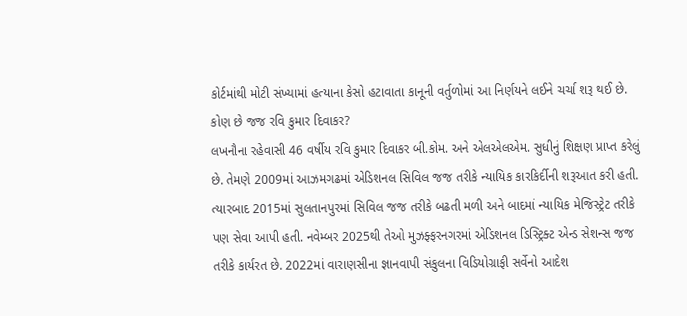કોર્ટમાંથી મોટી સંખ્યામાં હત્યાના કેસો હટાવાતા કાનૂની વર્તુળોમાં આ નિર્ણયને લઈને ચર્ચા શરૂ થઈ છે.
કોણ છે જજ રવિ કુમાર દિવાકર?
લખનૌના રહેવાસી 46 વર્ષીય રવિ કુમાર દિવાકર બી.કોમ. અને એલએલએમ. સુધીનું શિક્ષણ પ્રાપ્ત કરેલું છે. તેમણે 2009માં આઝમગઢમાં એડિશનલ સિવિલ જજ તરીકે ન્યાયિક કારકિર્દીની શરૂઆત કરી હતી. ત્યારબાદ 2015માં સુલતાનપુરમાં સિવિલ જજ તરીકે બઢતી મળી અને બાદમાં ન્યાયિક મેજિસ્ટ્રેટ તરીકે પણ સેવા આપી હતી. નવેમ્બર 2025થી તેઓ મુઝફ્ફરનગરમાં એડિશનલ ડિસ્ટ્રિક્ટ એન્ડ સેશન્સ જજ તરીકે કાર્યરત છે. 2022માં વારાણસીના જ્ઞાનવાપી સંકુલના વિડિયોગ્રાફી સર્વેનો આદેશ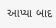આપ્યા બાદ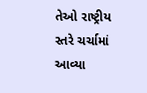તેઓ રાષ્ટ્રીય સ્તરે ચર્ચામાં આવ્યા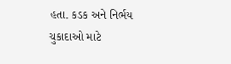હતા. કડક અને નિર્ભય ચુકાદાઓ માટે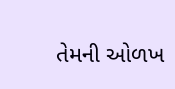તેમની ઓળખ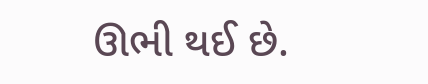ઊભી થઈ છે.